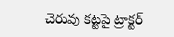చెరువు కట్టపై ట్రాక్టర్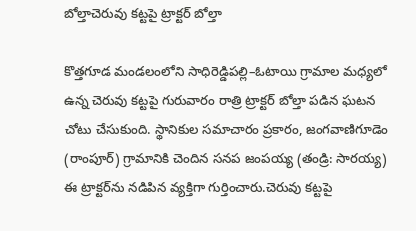బోల్తాచెరువు కట్టపై ట్రాక్టర్ బోల్తా

కొత్తగూడ మండలంలోని సాధిరెడ్డిపల్లి–ఓటాయి గ్రామాల మధ్యలో ఉన్న చెరువు కట్టపై గురువారం రాత్రి ట్రాక్టర్ బోల్తా పడిన ఘటన చోటు చేసుకుంది. స్థానికుల సమాచారం ప్రకారం, జంగవాణిగూడెం (రాంపూర్) గ్రామానికి చెందిన సనప జంపయ్య (తండ్రి: సారయ్య) ఈ ట్రాక్టర్‌ను నడిపిన వ్యక్తిగా గుర్తించారు.చెరువు కట్టపై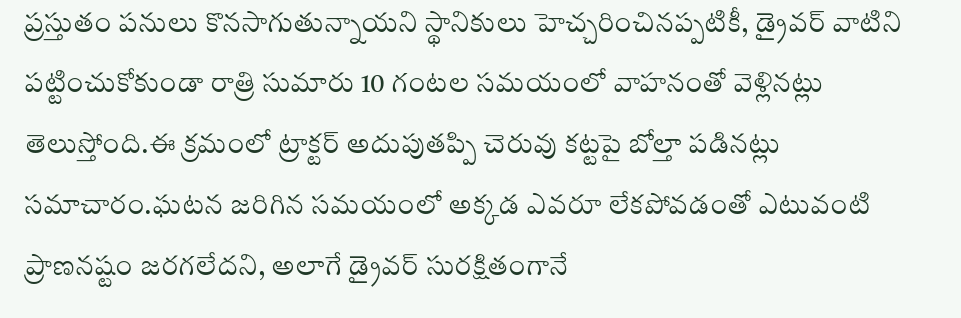ప్రస్తుతం పనులు కొనసాగుతున్నాయని స్థానికులు హెచ్చరించినప్పటికీ, డ్రైవర్ వాటిని పట్టించుకోకుండా రాత్రి సుమారు 10 గంటల సమయంలో వాహనంతో వెళ్లినట్లు తెలుస్తోంది.ఈ క్రమంలో ట్రాక్టర్ అదుపుతప్పి చెరువు కట్టపై బోల్తా పడినట్లు సమాచారం.ఘటన జరిగిన సమయంలో అక్కడ ఎవరూ లేకపోవడంతో ఎటువంటి ప్రాణనష్టం జరగలేదని, అలాగే డ్రైవర్ సురక్షితంగానే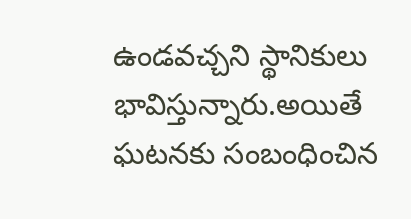ఉండవచ్చని స్థానికులు భావిస్తున్నారు.అయితే ఘటనకు సంబంధించిన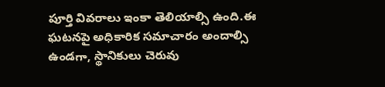పూర్తి వివరాలు ఇంకా తెలియాల్సి ఉంది.ఈ ఘటనపై అధికారిక సమాచారం అందాల్సి ఉండగా, స్థానికులు చెరువు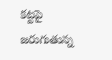కట్టపై జరుగుతున్న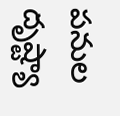పనుల దృష్ట్యా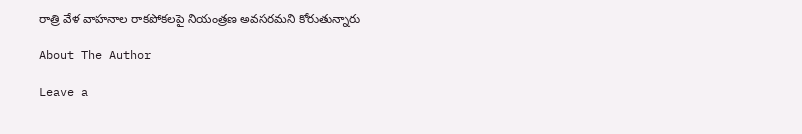రాత్రి వేళ వాహనాల రాకపోకలపై నియంత్రణ అవసరమని కోరుతున్నారు

About The Author

Leave a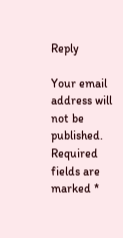Reply

Your email address will not be published. Required fields are marked *